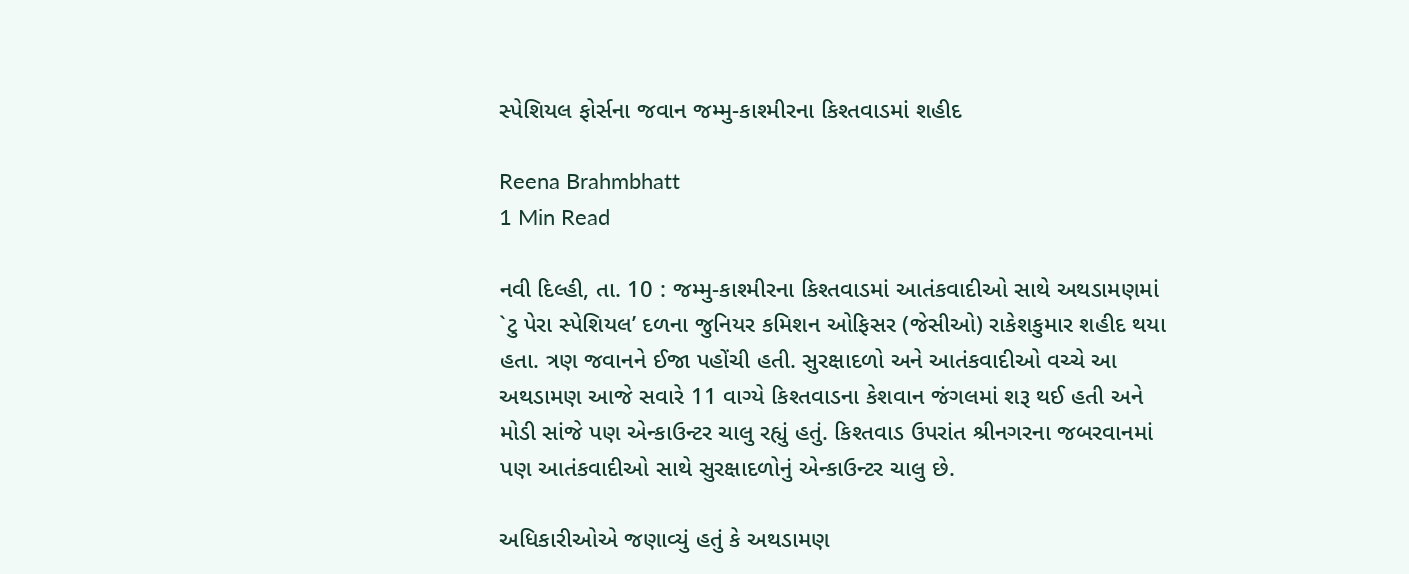સ્પેશિયલ ફોર્સના જવાન જમ્મુ-કાશ્મીરના કિશ્તવાડમાં શહીદ

Reena Brahmbhatt
1 Min Read

નવી દિલ્હી, તા. 10 : જમ્મુ-કાશ્મીરના કિશ્તવાડમાં આતંકવાદીઓ સાથે અથડામણમાં `ટુ પેરા સ્પેશિયલ’ દળના જુનિયર કમિશન ઓફિસર (જેસીઓ) રાકેશકુમાર શહીદ થયા હતા. ત્રણ જવાનને ઈજા પહોંચી હતી. સુરક્ષાદળો અને આતંકવાદીઓ વચ્ચે આ અથડામણ આજે સવારે 11 વાગ્યે કિશ્તવાડના કેશવાન જંગલમાં શરૂ થઈ હતી અને મોડી સાંજે પણ એન્કાઉન્ટર ચાલુ રહ્યું હતું. કિશ્તવાડ ઉપરાંત શ્રીનગરના જબરવાનમાં પણ આતંકવાદીઓ સાથે સુરક્ષાદળોનું એન્કાઉન્ટર ચાલુ છે.

અધિકારીઓએ જણાવ્યું હતું કે અથડામણ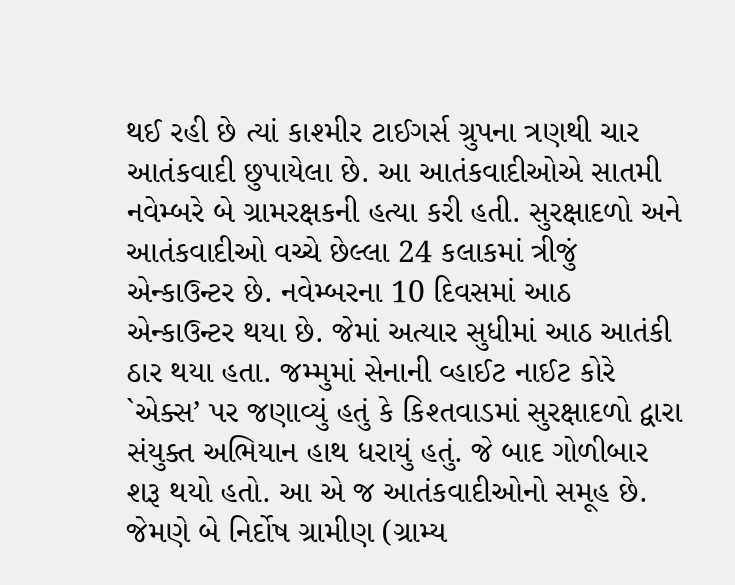થઈ રહી છે ત્યાં કાશ્મીર ટાઈગર્સ ગ્રુપના ત્રણથી ચાર આતંકવાદી છુપાયેલા છે. આ આતંકવાદીઓએ સાતમી નવેમ્બરે બે ગ્રામરક્ષકની હત્યા કરી હતી. સુરક્ષાદળો અને આતંકવાદીઓ વચ્ચે છેલ્લા 24 કલાકમાં ત્રીજું એન્કાઉન્ટર છે. નવેમ્બરના 10 દિવસમાં આઠ એન્કાઉન્ટર થયા છે. જેમાં અત્યાર સુધીમાં આઠ આતંકી ઠાર થયા હતા. જમ્મુમાં સેનાની વ્હાઈટ નાઈટ કોરે `એક્સ’ પર જણાવ્યું હતું કે કિશ્તવાડમાં સુરક્ષાદળો દ્વારા સંયુક્ત અભિયાન હાથ ધરાયું હતું. જે બાદ ગોળીબાર શરૂ થયો હતો. આ એ જ આતંકવાદીઓનો સમૂહ છે. જેમણે બે નિર્દોષ ગ્રામીણ (ગ્રામ્ય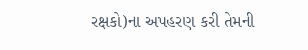રક્ષકો)ના અપહરણ કરી તેમની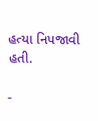હત્યા નિપજાવી હતી.

-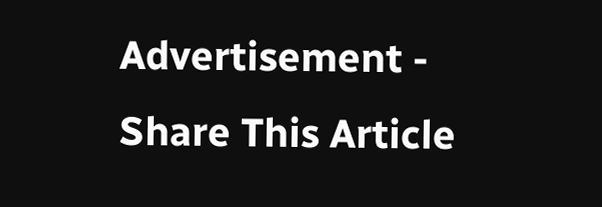Advertisement -
Share This Article